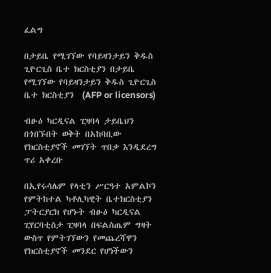ፈልግ

በታይቤ የሚገኘው የባይዛንታይን ቅዱስ ጊዮርጊስ ቤተ ክርስቲያን በታይቤ የሚገኘው የባይዛንታይን ቅዱስ ጊዮርጊስ ቤተ ክርስቲያን  (AFP or licensors)

ብፁዕ ካርዲናል ፒዛባላ ታይቤህን በጎበኙበት ወቅት በአከባቢው የክርስቲያኖች መገኘት ጥበቃ እንዲደረግ ጥሪ አቀረቡ

በኢየሩሳሌም የላቲን ሥርዓተ አምልኮን የምትከተል ካቶሊካዊት ቤተክርስቲያን ፓትርያርክ የሆኑት ብፁዕ ካርዲናል ፒየርባቲስታ ፒዛባላ በፍልስጤም ግዛት ውስጥ የምትገኘውን የመጨረሻዋን የክርስቲያኖች መንደር የሆነችውን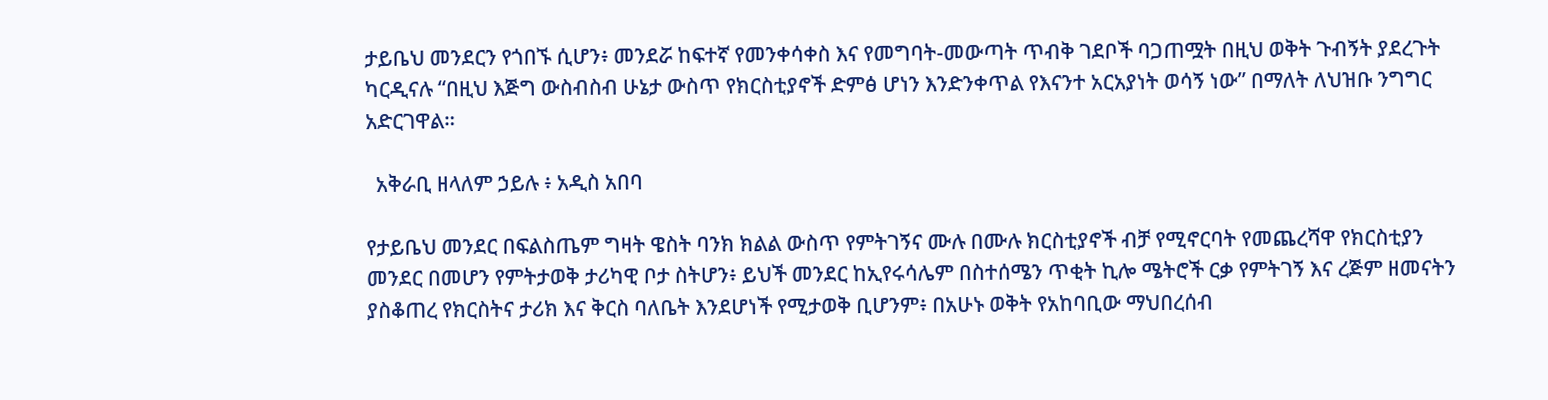ታይቤህ መንደርን የጎበኙ ሲሆን፥ መንደሯ ከፍተኛ የመንቀሳቀስ እና የመግባት-መውጣት ጥብቅ ገደቦች ባጋጠሟት በዚህ ወቅት ጉብኝት ያደረጉት ካርዲናሉ “በዚህ እጅግ ውስብስብ ሁኔታ ውስጥ የክርስቲያኖች ድምፅ ሆነን እንድንቀጥል የእናንተ አርአያነት ወሳኝ ነው” በማለት ለህዝቡ ንግግር አድርገዋል።

  አቅራቢ ዘላለም ኃይሉ ፥ አዲስ አበባ

የታይቤህ መንደር በፍልስጤም ግዛት ዌስት ባንክ ክልል ውስጥ የምትገኝና ሙሉ በሙሉ ክርስቲያኖች ብቻ የሚኖርባት የመጨረሻዋ የክርስቲያን መንደር በመሆን የምትታወቅ ታሪካዊ ቦታ ስትሆን፥ ይህች መንደር ከኢየሩሳሌም በስተሰሜን ጥቂት ኪሎ ሜትሮች ርቃ የምትገኝ እና ረጅም ዘመናትን ያስቆጠረ የክርስትና ታሪክ እና ቅርስ ባለቤት እንደሆነች የሚታወቅ ቢሆንም፥ በአሁኑ ወቅት የአከባቢው ማህበረሰብ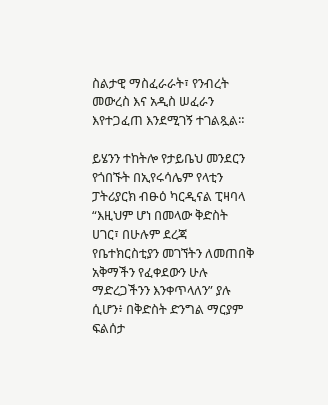ስልታዊ ማስፈራራት፣ የንብረት መውረስ እና አዲስ ሠፈራን እየተጋፈጠ እንደሚገኝ ተገልጿል።

ይሄንን ተከትሎ የታይቤህ መንደርን የጎበኙት በኢየሩሳሌም የላቲን ፓትሪያርክ ብፁዕ ካርዲናል ፒዛባላ “እዚህም ሆነ በመላው ቅድስት ሀገር፣ በሁሉም ደረጃ የቤተክርስቲያን መገኘትን ለመጠበቅ አቅማችን የፈቀደውን ሁሉ ማድረጋችንን እንቀጥላለን” ያሉ ሲሆን፥ በቅድስት ድንግል ማርያም ፍልሰታ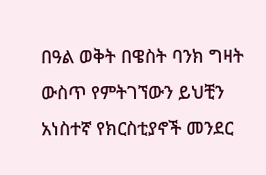በዓል ወቅት በዌስት ባንክ ግዛት ውስጥ የምትገኘውን ይህቺን አነስተኛ የክርስቲያኖች መንደር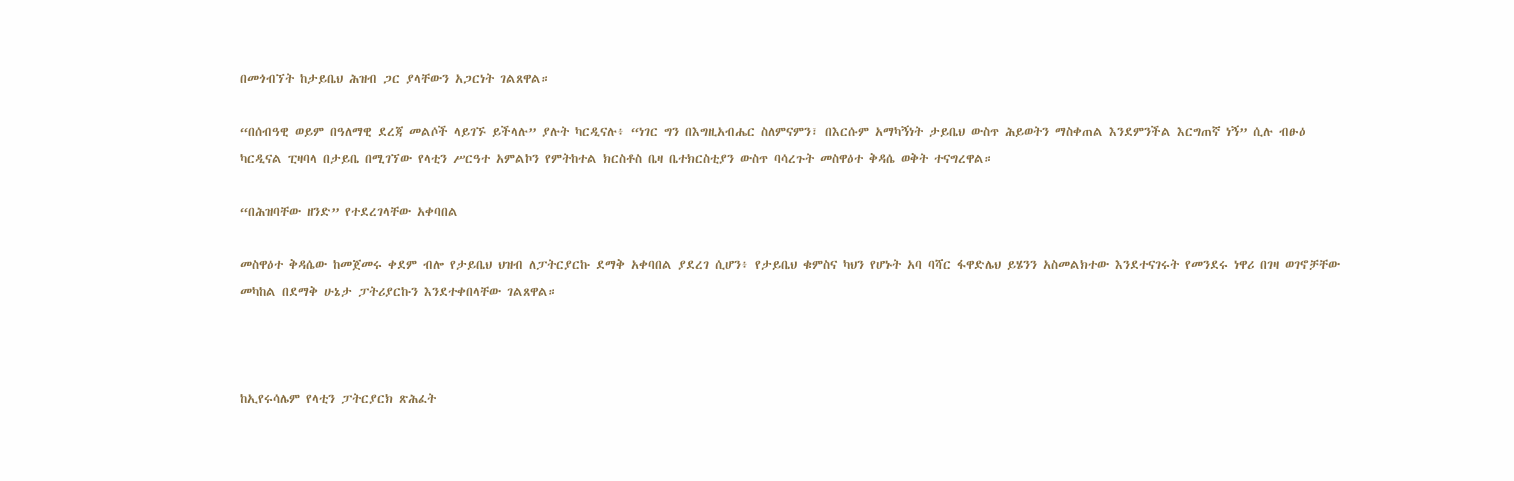በመጎብኘት ከታይቤህ ሕዝብ ጋር ያላቸውን አጋርነት ገልጸዋል።

“በሰብዓዊ ወይም በዓለማዊ ደረጃ መልሶች ላይገኙ ይችላሉ” ያሉት ካርዲናሉ፥ “ነገር ግን በእግዚአብሔር ስለምናምን፣ በእርሱም አማካኝነት ታይቤህ ውስጥ ሕይወትን ማስቀጠል እንደምንችል እርግጠኛ ነኝ” ሲሉ ብፁዕ ካርዲናል ፒዛባላ በታይቤ በሚገኘው የላቲን ሥርዓተ አምልኮን የምትከተል ክርስቶስ ቤዛ ቤተክርስቲያን ውስጥ ባሳረጉት መስዋዕተ ቅዳሴ ወቅት ተናግረዋል።

“በሕዝባቸው ዘንድ” የተደረገላቸው አቀባበል

መስዋዕተ ቅዳሴው ከመጀመሩ ቀደም ብሎ የታይቤህ ህዝብ ለፓትርያርኩ ደማቅ አቀባበል ያደረገ ሲሆን፥ የታይቤህ ቁምስና ካህን የሆኑት አባ ባሻር ፋዋድሌህ ይሄንን አስመልክተው እንደተናገሩት የመንደሩ ነዋሪ በገዛ ወገኖቻቸው መካከል በደማቅ ሁኔታ ፓትሪያርኩን እንደተቀበላቸው ገልጸዋል።



ከኢየሩሳሌም የላቲን ፓትርያርክ ጽሕፈት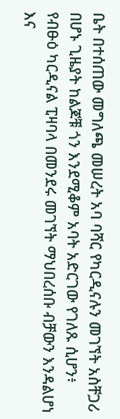ቤት በተሰጠው መግለጫ መሠረት አባ ባሻር የካርዲናሉን መገኘት አስቸጋሪ በሆኑ ጊዜያት ከልጆቹ ጎን እንደሚቆም አባት አድርገው የገለጹ ሲሆን፥ የብፁዕ ካርዲናል ፒዛባላ በመንደሩ መገኘት ማህበረሰቡ ብቻውን እንዳልሆነ እና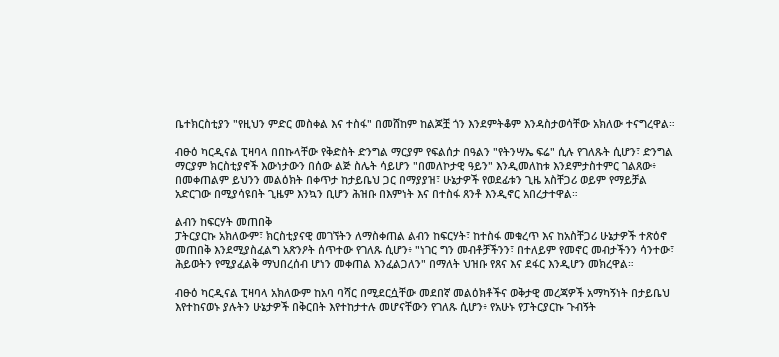ቤተክርስቲያን "የዚህን ምድር መስቀል እና ተስፋ" በመሸከም ከልጆቿ ጎን እንደምትቆም እንዳስታወሳቸው አክለው ተናግረዋል።

ብፁዕ ካርዲናል ፒዛባላ በበኩላቸው የቅድስት ድንግል ማርያም የፍልሰታ በዓልን "የትንሣኤ ፍሬ" ሲሉ የገለጹት ሲሆን፣ ድንግል ማርያም ክርስቲያኖች እውነታውን በሰው ልጅ ስሌት ሳይሆን "በመለኮታዊ ዓይን" እንዲመለከቱ እንደምታስተምር ገልጸው፥ በመቀጠልም ይህንን መልዕክት በቀጥታ ከታይቤህ ጋር በማያያዝ፣ ሁኔታዎች የወደፊቱን ጊዜ አስቸጋሪ ወይም የማይቻል አድርገው በሚያሳዩበት ጊዜም እንኳን ቢሆን ሕዝቡ በእምነት እና በተስፋ ጸንቶ እንዲኖር አበረታተዋል።

ልብን ከፍርሃት መጠበቅ
ፓትርያርኩ አክለውም፣ ክርስቲያናዊ መገኘትን ለማስቀጠል ልብን ከፍርሃት፣ ከተስፋ መቁረጥ እና ከአስቸጋሪ ሁኔታዎች ተጽዕኖ መጠበቅ እንደሚያስፈልግ አጽንዖት ሰጥተው የገለጹ ሲሆን፥ "ነገር ግን መብቶቻችንን፣ በተለይም የመኖር መብታችንን ሳንተው፣ ሕይወትን የሚያፈልቅ ማህበረሰብ ሆነን መቀጠል እንፈልጋለን" በማለት ህዝቡ የጸና እና ደፋር እንዲሆን መክረዋል።

ብፁዕ ካርዲናል ፒዛባላ አክለውም ከአባ ባሻር በሚደርሷቸው መደበኛ መልዕክቶችና ወቅታዊ መረጃዎች አማካኝነት በታይቤህ እየተከናወኑ ያሉትን ሁኔታዎች በቅርበት እየተከታተሉ መሆናቸውን የገለጹ ሲሆን፥ የአሁኑ የፓትርያርኩ ጉብኝት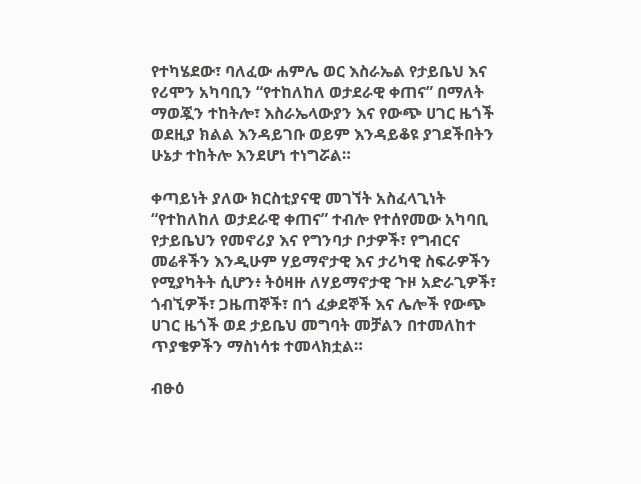የተካሄደው፣ ባለፈው ሐምሌ ወር እስራኤል የታይቤህ እና የሪሞን አካባቢን “የተከለከለ ወታደራዊ ቀጠና” በማለት ማወጇን ተከትሎ፣ እስራኤላውያን እና የውጭ ሀገር ዜጎች ወደዚያ ክልል እንዳይገቡ ወይም እንዳይቆዩ ያገደችበትን ሁኔታ ተከትሎ እንደሆነ ተነግሯል።

ቀጣይነት ያለው ክርስቲያናዊ መገኘት አስፈላጊነት
“የተከለከለ ወታደራዊ ቀጠና” ተብሎ የተሰየመው አካባቢ የታይቤህን የመኖሪያ እና የግንባታ ቦታዎች፣ የግብርና መሬቶችን እንዲሁም ሃይማኖታዊ እና ታሪካዊ ስፍራዎችን የሚያካትት ሲሆን፥ ትዕዛዙ ለሃይማኖታዊ ጉዞ አድራጊዎች፣ ጎብኚዎች፣ ጋዜጠኞች፣ በጎ ፈቃደኞች እና ሌሎች የውጭ ሀገር ዜጎች ወደ ታይቤህ መግባት መቻልን በተመለከተ ጥያቄዎችን ማስነሳቱ ተመላክቷል።

ብፁዕ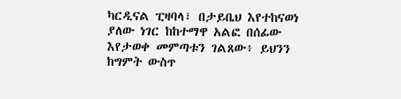ካርዲናል ፒዛባላ፣ በታይቤህ እየተከናወነ ያለው ነገር ከከተማዋ አልፎ በሰፊው እየታወቀ መምጣቱን ገልጸው፥ ይህንን ከግምት ውስጥ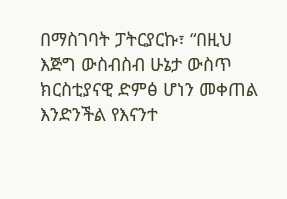በማስገባት ፓትርያርኩ፣ “በዚህ እጅግ ውስብስብ ሁኔታ ውስጥ ክርስቲያናዊ ድምፅ ሆነን መቀጠል እንድንችል የእናንተ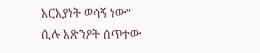አርአያነት ወሳኝ ነው" ሲሉ አጽንዖት ሰጥተው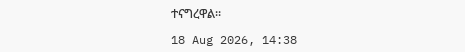ተናግረዋል።

18 Aug 2026, 14:38